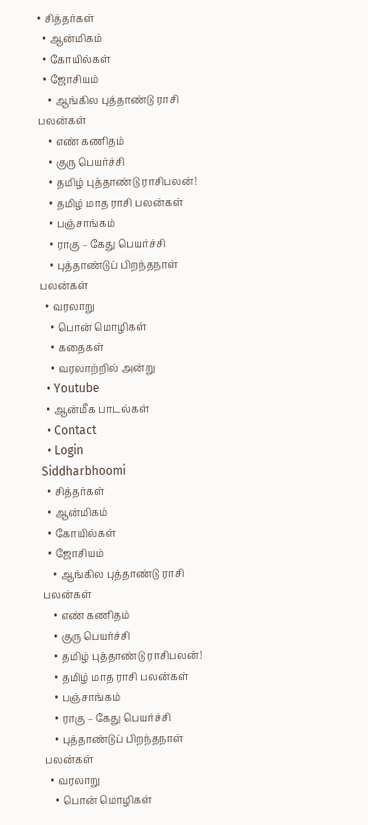• சித்தர்கள்
  • ஆன்மிகம்
  • கோயில்கள்
  • ஜோசியம்
    • ஆங்கில புத்தாண்டு ராசி பலன்கள்
    • எண் கணிதம்
    • குரு பெயர்ச்சி
    • தமிழ் புத்தாண்டு ராசிபலன்!
    • தமிழ் மாத ராசி பலன்கள்
    • பஞ்சாங்கம்
    • ராகு – கேது பெயர்ச்சி
    • புத்தாண்டுப் பிறந்தநாள் பலன்கள்
  • வரலாறு
    • பொன் மொழிகள்
    • கதைகள்
    • வரலாற்றில் அன்று
  • Youtube
  • ஆன்மீக பாடல்கள்
  • Contact
  • Login
Siddharbhoomi
  • சித்தர்கள்
  • ஆன்மிகம்
  • கோயில்கள்
  • ஜோசியம்
    • ஆங்கில புத்தாண்டு ராசி பலன்கள்
    • எண் கணிதம்
    • குரு பெயர்ச்சி
    • தமிழ் புத்தாண்டு ராசிபலன்!
    • தமிழ் மாத ராசி பலன்கள்
    • பஞ்சாங்கம்
    • ராகு – கேது பெயர்ச்சி
    • புத்தாண்டுப் பிறந்தநாள் பலன்கள்
  • வரலாறு
    • பொன் மொழிகள்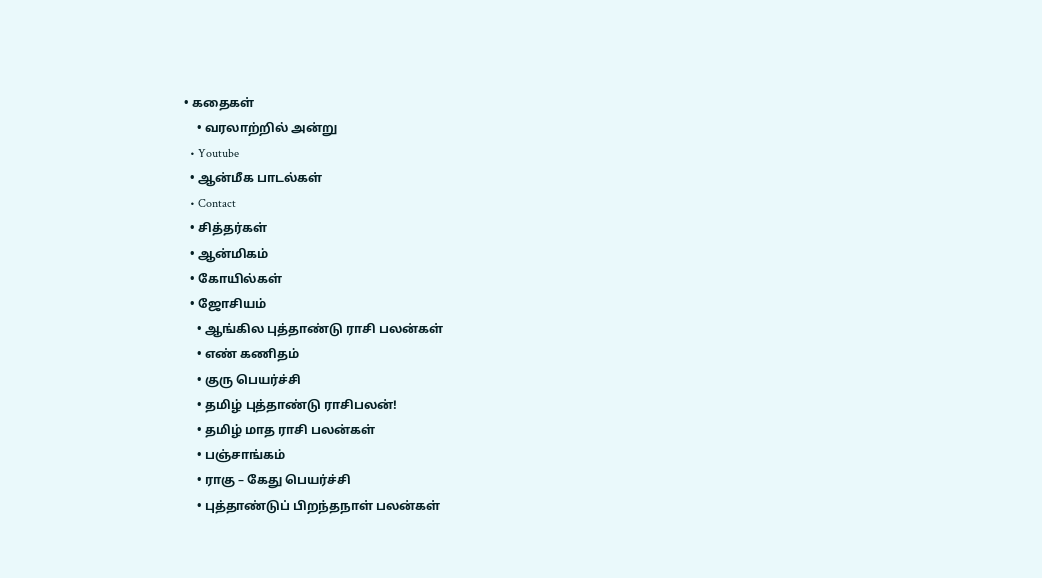• கதைகள்
    • வரலாற்றில் அன்று
  • Youtube
  • ஆன்மீக பாடல்கள்
  • Contact
  • சித்தர்கள்
  • ஆன்மிகம்
  • கோயில்கள்
  • ஜோசியம்
    • ஆங்கில புத்தாண்டு ராசி பலன்கள்
    • எண் கணிதம்
    • குரு பெயர்ச்சி
    • தமிழ் புத்தாண்டு ராசிபலன்!
    • தமிழ் மாத ராசி பலன்கள்
    • பஞ்சாங்கம்
    • ராகு – கேது பெயர்ச்சி
    • புத்தாண்டுப் பிறந்தநாள் பலன்கள்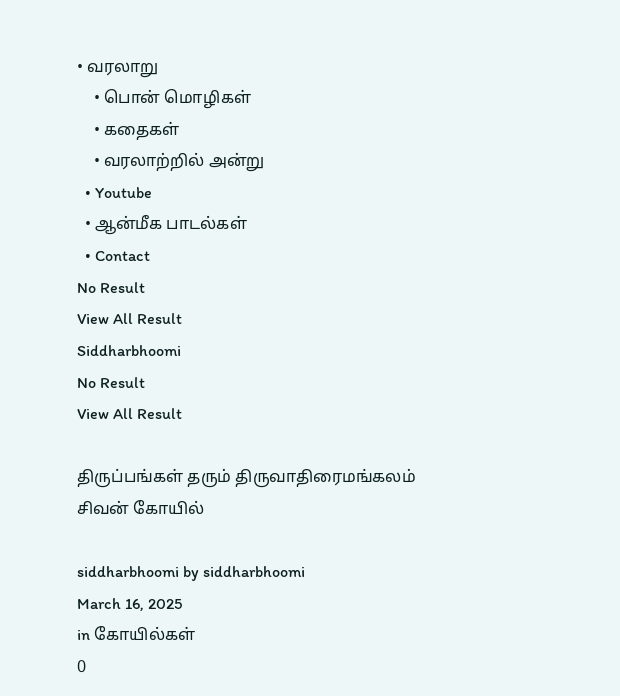• வரலாறு
    • பொன் மொழிகள்
    • கதைகள்
    • வரலாற்றில் அன்று
  • Youtube
  • ஆன்மீக பாடல்கள்
  • Contact
No Result
View All Result
Siddharbhoomi
No Result
View All Result

திருப்பங்கள் தரும் திருவாதிரைமங்கலம் சிவன் கோயில்

siddharbhoomi by siddharbhoomi
March 16, 2025
in கோயில்கள்
0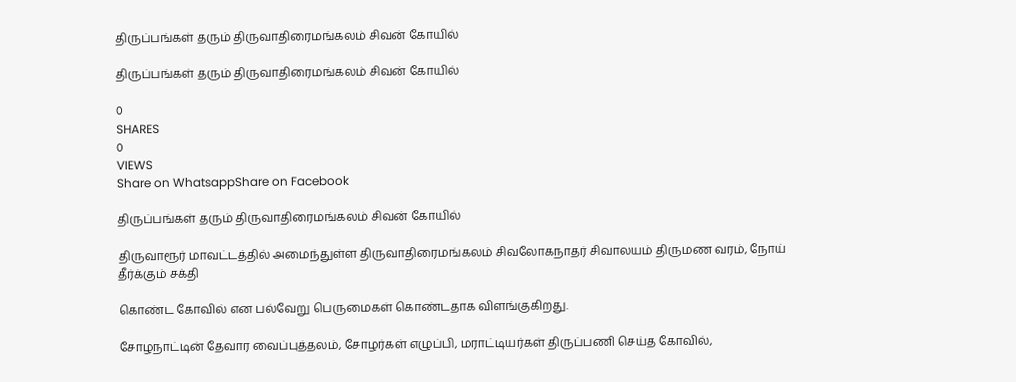திருப்பங்கள் தரும் திருவாதிரைமங்கலம் சிவன் கோயில்

திருப்பங்கள் தரும் திருவாதிரைமங்கலம் சிவன் கோயில்

0
SHARES
0
VIEWS
Share on WhatsappShare on Facebook

திருப்பங்கள் தரும் திருவாதிரைமங்கலம் சிவன் கோயில்

திருவாரூர் மாவட்டத்தில் அமைந்துள்ள திருவாதிரைமங்கலம் சிவலோகநாதர் சிவாலயம் திருமண வரம், நோய் தீர்க்கும் சக்தி

கொண்ட கோவில் என பல்வேறு பெருமைகள் கொண்டதாக விளங்குகிறது.

சோழநாட்டின் தேவார வைப்புத்தலம், சோழர்கள் எழுப்பி, மராட்டியர்கள் திருப்பணி செய்த கோவில்,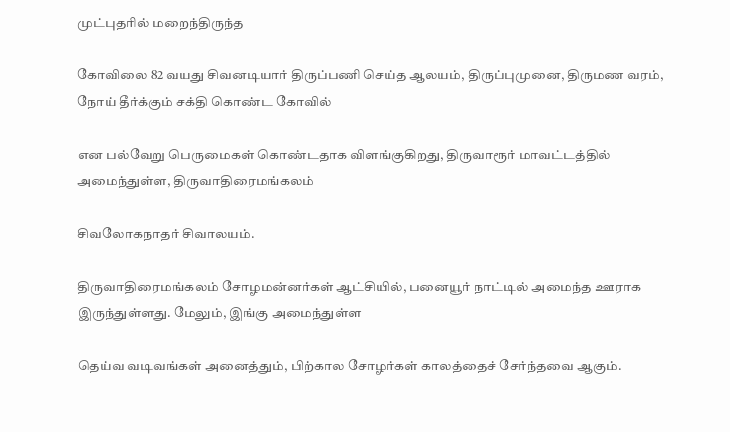முட்புதரில் மறைந்திருந்த

கோவிலை 82 வயது சிவனடியார் திருப்பணி செய்த ஆலயம், திருப்புமுனை, திருமண வரம், நோய் தீர்க்கும் சக்தி கொண்ட கோவில்

என பல்வேறு பெருமைகள் கொண்டதாக விளங்குகிறது, திருவாரூர் மாவட்டத்தில் அமைந்துள்ள, திருவாதிரைமங்கலம்

சிவலோகநாதர் சிவாலயம்.

திருவாதிரைமங்கலம் சோழமன்னர்கள் ஆட்சியில், பனையூர் நாட்டில் அமைந்த ஊராக இருந்துள்ளது. மேலும், இங்கு அமைந்துள்ள

தெய்வ வடிவங்கள் அனைத்தும், பிற்கால சோழர்கள் காலத்தைச் சேர்ந்தவை ஆகும்.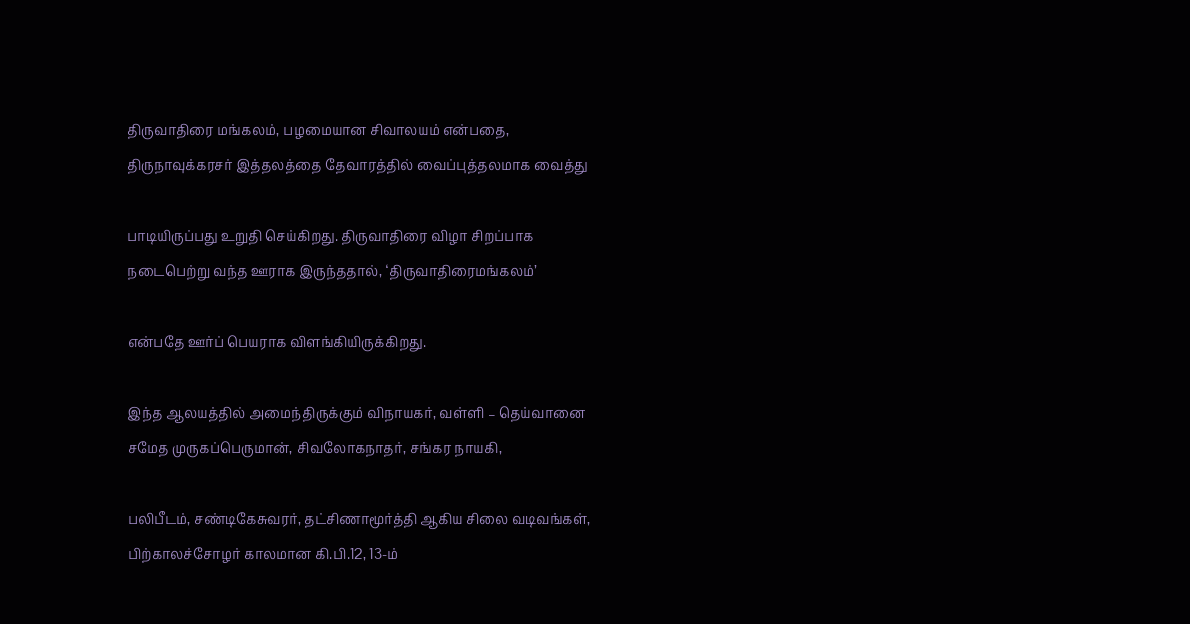திருவாதிரை மங்கலம், பழமையான சிவாலயம் என்பதை, திருநாவுக்கரசர் இத்தலத்தை தேவாரத்தில் வைப்புத்தலமாக வைத்து

பாடியிருப்பது உறுதி செய்கிறது. திருவாதிரை விழா சிறப்பாக நடைபெற்று வந்த ஊராக இருந்ததால், ‘திருவாதிரைமங்கலம்’

என்பதே ஊர்ப் பெயராக விளங்கியிருக்கிறது.

இந்த ஆலயத்தில் அமைந்திருக்கும் விநாயகர், வள்ளி – தெய்வானை சமேத முருகப்பெருமான், சிவலோகநாதர், சங்கர நாயகி,

பலிபீடம், சண்டிகேசுவரர், தட்சிணாமூர்த்தி ஆகிய சிலை வடிவங்கள், பிற்காலச்சோழர் காலமான கி.பி.12, 13-ம்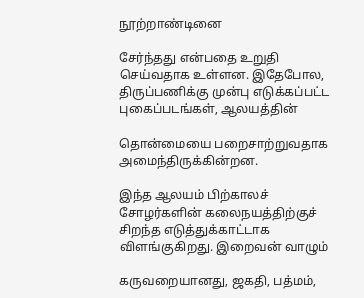நூற்றாண்டினை

சேர்ந்தது என்பதை உறுதி செய்வதாக உள்ளன. இதேபோல, திருப்பணிக்கு முன்பு எடுக்கப்பட்ட புகைப்படங்கள், ஆலயத்தின்

தொன்மையை பறைசாற்றுவதாக அமைந்திருக்கின்றன.

இந்த ஆலயம் பிற்காலச் சோழர்களின் கலைநயத்திற்குச் சிறந்த எடுத்துக்காட்டாக விளங்குகிறது. இறைவன் வாழும்

கருவறையானது, ஜகதி, பத்மம்,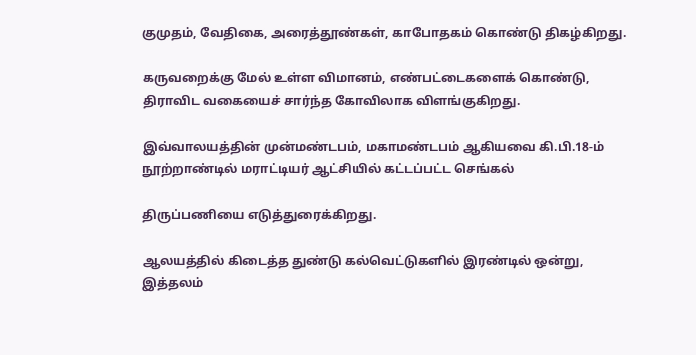குமுதம், வேதிகை, அரைத்தூண்கள், காபோதகம் கொண்டு திகழ்கிறது.

கருவறைக்கு மேல் உள்ள விமானம், எண்பட்டைகளைக் கொண்டு, திராவிட வகையைச் சார்ந்த கோவிலாக விளங்குகிறது.

இவ்வாலயத்தின் முன்மண்டபம், மகாமண்டபம் ஆகியவை கி.பி.18-ம் நூற்றாண்டில் மராட்டியர் ஆட்சியில் கட்டப்பட்ட செங்கல்

திருப்பணியை எடுத்துரைக்கிறது.

ஆலயத்தில் கிடைத்த துண்டு கல்வெட்டுகளில் இரண்டில் ஒன்று, இத்தலம்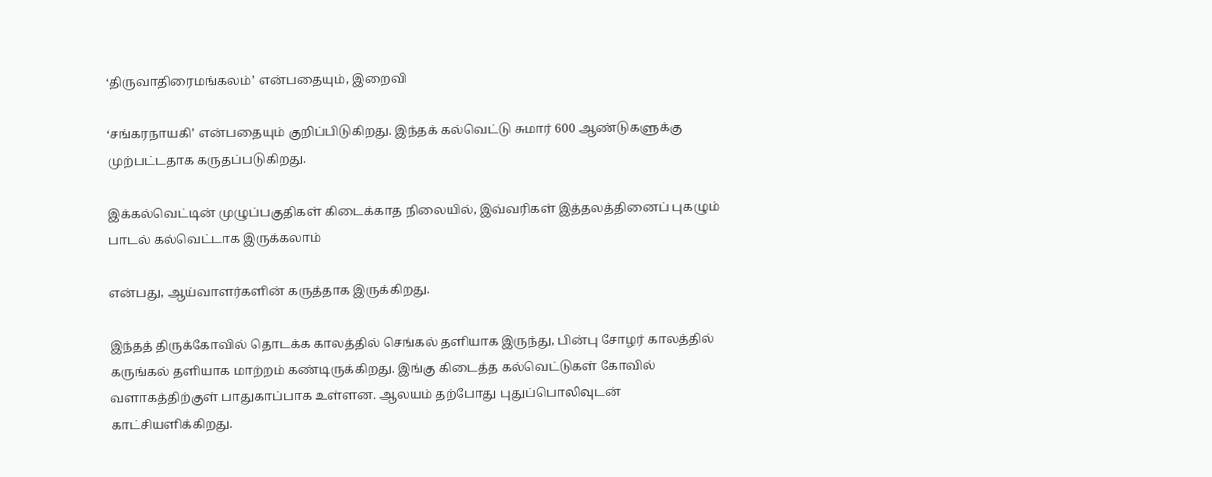‘திருவாதிரைமங்கலம்’ என்பதையும், இறைவி

‘சங்கரநாயகி’ என்பதையும் குறிப்பிடுகிறது. இந்தக் கல்வெட்டு சுமார் 600 ஆண்டுகளுக்கு முற்பட்டதாக கருதப்படுகிறது.

இக்கல்வெட்டின் முழுப்பகுதிகள் கிடைக்காத நிலையில், இவ்வரிகள் இத்தலத்தினைப் புகழும் பாடல் கல்வெட்டாக இருக்கலாம்

என்பது, ஆய்வாளர்களின் கருத்தாக இருக்கிறது.

இந்தத் திருக்கோவில் தொடக்க காலத்தில் செங்கல் தளியாக இருந்து, பின்பு சோழர் காலத்தில் கருங்கல் தளியாக மாற்றம் கண்டிருக்கிறது. இங்கு கிடைத்த கல்வெட்டுகள் கோவில் வளாகத்திற்குள் பாதுகாப்பாக உள்ளன. ஆலயம் தற்போது புதுப்பொலிவுடன் காட்சியளிக்கிறது.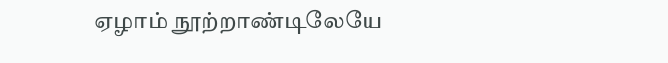ஏழாம் நூற்றாண்டிலேயே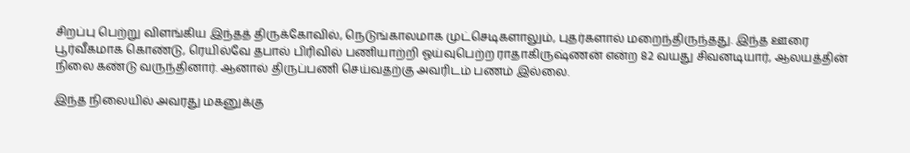சிறப்பு பெற்று விளங்கிய இந்தத் திருக்கோவில், நெடுங்காலமாக முட்செடிகளாலும், புதர்களால் மறைந்திருந்தது. இந்த ஊரை பூர்வீகமாக கொண்டு, ரெயில்வே தபால் பிரிவில் பணியாற்றி ஓய்வுபெற்ற ராதாகிருஷ்ணன் என்ற 82 வயது சிவனடியார், ஆலயத்தின் நிலை கண்டு வருந்தினார். ஆனால் திருப்பணி செய்வதற்கு அவரிடம் பணம் இல்லை.

இந்த நிலையில் அவரது மகனுக்கு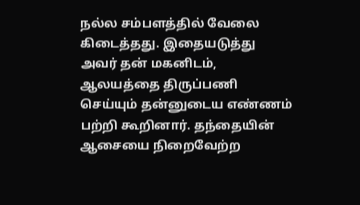நல்ல சம்பளத்தில் வேலை கிடைத்தது. இதையடுத்து அவர் தன் மகனிடம், ஆலயத்தை திருப்பணி செய்யும் தன்னுடைய எண்ணம் பற்றி கூறினார். தந்தையின் ஆசையை நிறைவேற்ற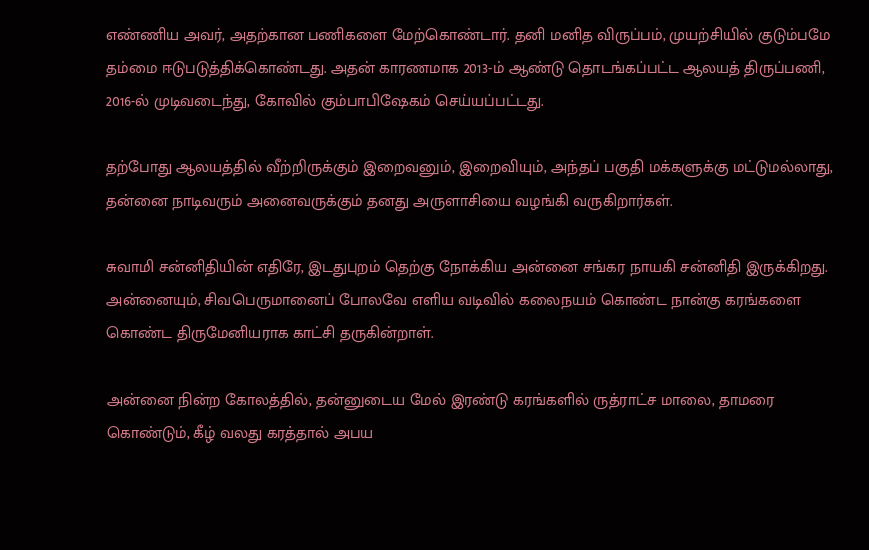எண்ணிய அவர், அதற்கான பணிகளை மேற்கொண்டார். தனி மனித விருப்பம், முயற்சியில் குடும்பமே தம்மை ஈடுபடுத்திக்கொண்டது. அதன் காரணமாக 2013-ம் ஆண்டு தொடங்கப்பட்ட ஆலயத் திருப்பணி, 2016-ல் முடிவடைந்து, கோவில் கும்பாபிஷேகம் செய்யப்பட்டது.

தற்போது ஆலயத்தில் வீற்றிருக்கும் இறைவனும், இறைவியும், அந்தப் பகுதி மக்களுக்கு மட்டுமல்லாது, தன்னை நாடிவரும் அனைவருக்கும் தனது அருளாசியை வழங்கி வருகிறார்கள்.

சுவாமி சன்னிதியின் எதிரே, இடதுபுறம் தெற்கு நோக்கிய அன்னை சங்கர நாயகி சன்னிதி இருக்கிறது. அன்னையும், சிவபெருமானைப் போலவே எளிய வடிவில் கலைநயம் கொண்ட நான்கு கரங்களை கொண்ட திருமேனியராக காட்சி தருகின்றாள்.

அன்னை நின்ற கோலத்தில், தன்னுடைய மேல் இரண்டு கரங்களில் ருத்ராட்ச மாலை, தாமரை கொண்டும், கீழ் வலது கரத்தால் அபய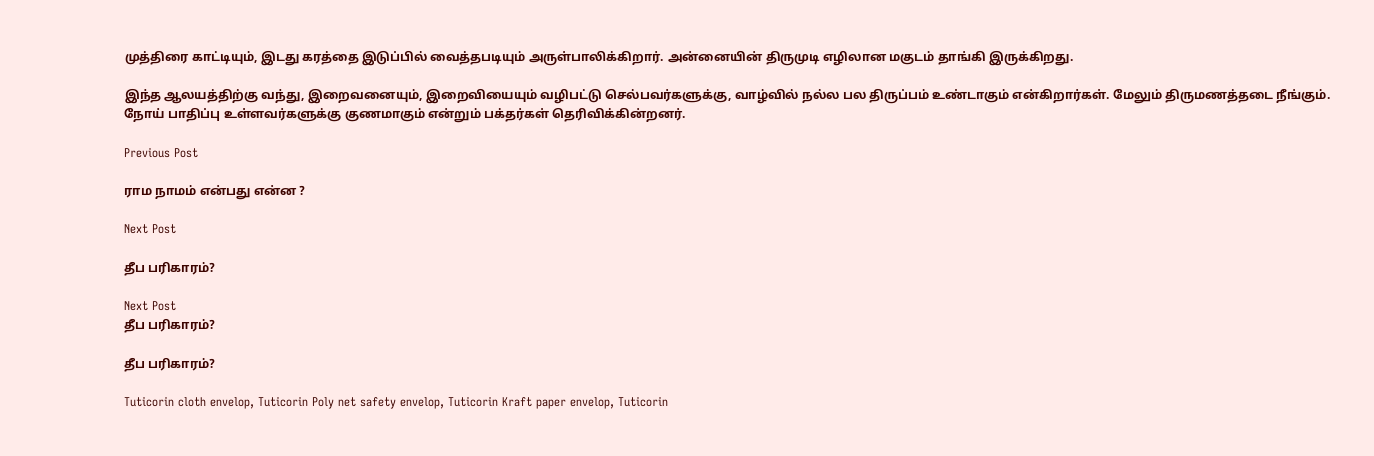முத்திரை காட்டியும், இடது கரத்தை இடுப்பில் வைத்தபடியும் அருள்பாலிக்கிறார். அன்னையின் திருமுடி எழிலான மகுடம் தாங்கி இருக்கிறது.

இந்த ஆலயத்திற்கு வந்து, இறைவனையும், இறைவியையும் வழிபட்டு செல்பவர்களுக்கு, வாழ்வில் நல்ல பல திருப்பம் உண்டாகும் என்கிறார்கள். மேலும் திருமணத்தடை நீங்கும். நோய் பாதிப்பு உள்ளவர்களுக்கு குணமாகும் என்றும் பக்தர்கள் தெரிவிக்கின்றனர்.

Previous Post

ராம நாமம் என்பது என்ன ?

Next Post

தீப பரிகாரம்?

Next Post
தீப பரிகாரம்?

தீப பரிகாரம்?

Tuticorin cloth envelop, Tuticorin Poly net safety envelop, Tuticorin Kraft paper envelop, Tuticorin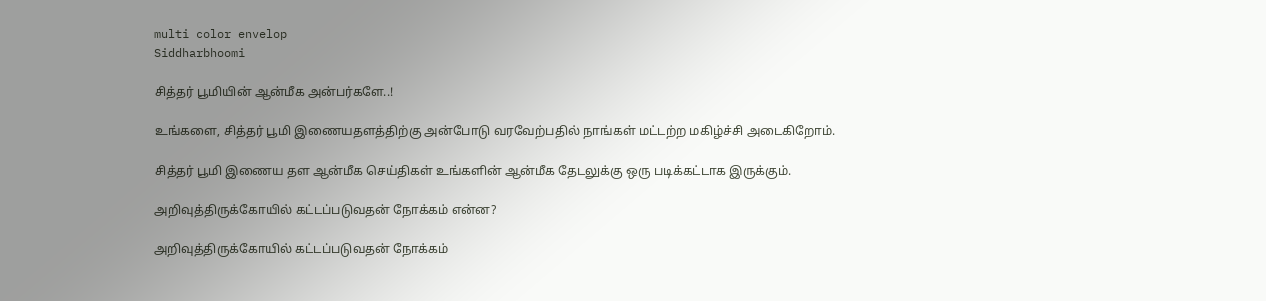multi color envelop
Siddharbhoomi

சித்தர் பூமியின் ஆன்மீக அன்பர்களே..!

உங்களை, சித்தர் பூமி இணையதளத்திற்கு அன்போடு வரவேற்பதில் நாங்கள் மட்டற்ற மகிழ்ச்சி அடைகிறோம்.

சித்தர் பூமி இணைய தள ஆன்மீக செய்திகள் உங்களின் ஆன்மீக தேடலுக்கு ஒரு படிக்கட்டாக இருக்கும்.

அறிவுத்திருக்கோயில் கட்டப்படுவதன் நோக்கம் என்ன?

அறிவுத்திருக்கோயில் கட்டப்படுவதன் நோக்கம்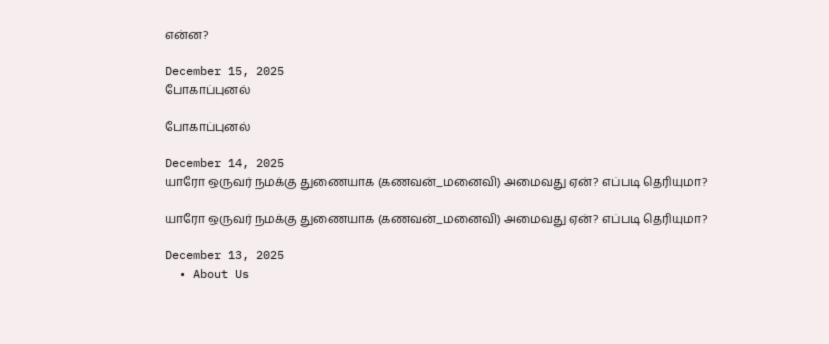என்ன?

December 15, 2025
போகாப்புனல்

போகாப்புனல்

December 14, 2025
யாரோ ஒருவர் நமக்கு துணையாக (கணவன்_மனைவி) அமைவது ஏன்? எப்படி தெரியுமா?

யாரோ ஒருவர் நமக்கு துணையாக (கணவன்_மனைவி) அமைவது ஏன்? எப்படி தெரியுமா?

December 13, 2025
  • About Us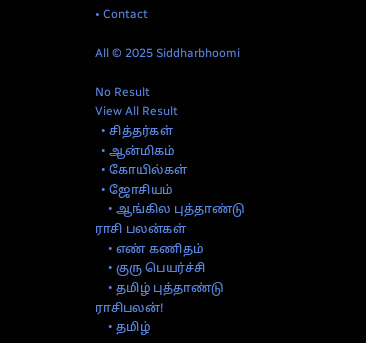• Contact

All © 2025 Siddharbhoomi

No Result
View All Result
  • சித்தர்கள்
  • ஆன்மிகம்
  • கோயில்கள்
  • ஜோசியம்
    • ஆங்கில புத்தாண்டு ராசி பலன்கள்
    • எண் கணிதம்
    • குரு பெயர்ச்சி
    • தமிழ் புத்தாண்டு ராசிபலன்!
    • தமிழ்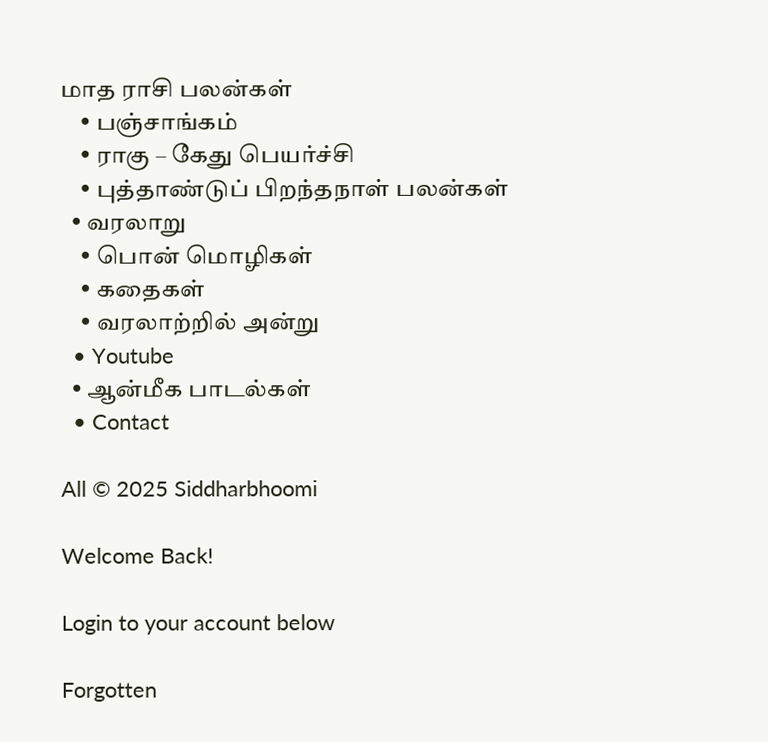மாத ராசி பலன்கள்
    • பஞ்சாங்கம்
    • ராகு – கேது பெயர்ச்சி
    • புத்தாண்டுப் பிறந்தநாள் பலன்கள்
  • வரலாறு
    • பொன் மொழிகள்
    • கதைகள்
    • வரலாற்றில் அன்று
  • Youtube
  • ஆன்மீக பாடல்கள்
  • Contact

All © 2025 Siddharbhoomi

Welcome Back!

Login to your account below

Forgotten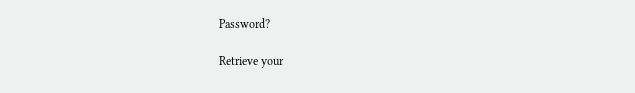Password?

Retrieve your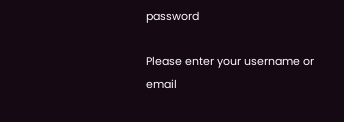password

Please enter your username or email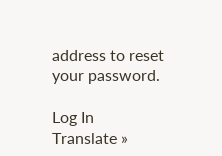address to reset your password.

Log In
Translate »